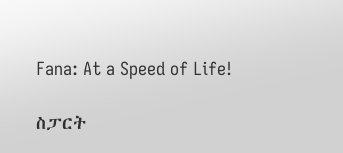Fana: At a Speed of Life!

ስፓርት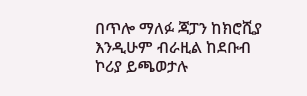በጥሎ ማለፉ ጃፓን ከክሮሺያ እንዲሁም ብራዚል ከደቡብ ኮሪያ ይጫወታሉ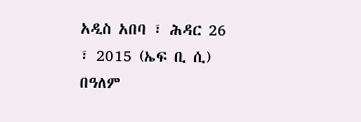አዲስ አበባ ፣ ሕዳር 26 ፣ 2015 (ኤፍ ቢ ሲ) በዓለም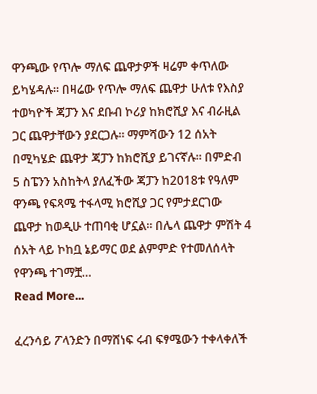ዋንጫው የጥሎ ማለፍ ጨዋታዎች ዛሬም ቀጥለው ይካሄዳሉ። በዛሬው የጥሎ ማለፍ ጨዋታ ሁለቱ የእስያ ተወካዮች ጃፓን እና ደቡብ ኮሪያ ከክሮሺያ እና ብራዚል ጋር ጨዋታቸውን ያደርጋሉ። ማምሻውን 12 ሰአት በሚካሄድ ጨዋታ ጃፓን ከክሮሺያ ይገናኛሉ። በምድብ 5 ስፔንን አስከትላ ያለፈችው ጃፓን ከ2018ቱ የዓለም ዋንጫ የፍጻሜ ተፋላሚ ክሮሺያ ጋር የምታደርገው ጨዋታ ከወዲሁ ተጠባቂ ሆኗል። በሌላ ጨዋታ ምሽት 4 ሰአት ላይ ኮከቧ ኔይማር ወደ ልምምድ የተመለሰላት የዋንጫ ተገማቿ…
Read More...

ፈረንሳይ ፖላንድን በማሸነፍ ሩብ ፍፃሜውን ተቀላቀለች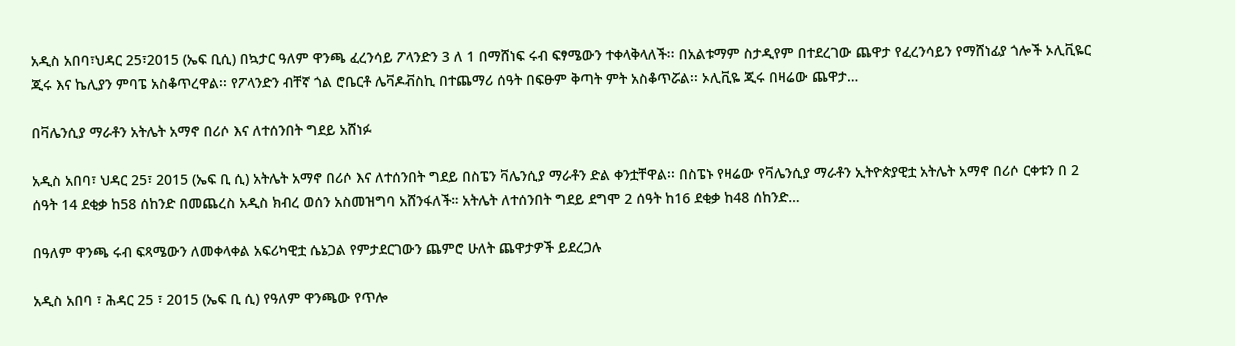አዲስ አበባ፣ህዳር 25፣2015 (ኤፍ ቢሲ) በኳታር ዓለም ዋንጫ ፈረንሳይ ፖላንድን 3 ለ 1 በማሸነፍ ሩብ ፍፃሜውን ተቀላቅላለች፡፡ በአልቱማም ስታዲየም በተደረገው ጨዋታ የፈረንሳይን የማሸነፊያ ጎሎች ኦሊቪዬር ጂሩ እና ኬሊያን ምባፔ አስቆጥረዋል፡፡ የፖላንድን ብቸኛ ጎል ሮቤርቶ ሌቫዶቭስኪ በተጨማሪ ሰዓት በፍፁም ቅጣት ምት አስቆጥሯል፡፡ ኦሊቪዬ ጂሩ በዛሬው ጨዋታ…

በቫሌንሲያ ማራቶን አትሌት አማኖ በሪሶ እና ለተሰንበት ግደይ አሸነፉ

አዲስ አበባ፣ ህዳር 25፣ 2015 (ኤፍ ቢ ሲ) አትሌት አማኖ በሪሶ እና ለተሰንበት ግደይ በስፔን ቫሌንሲያ ማራቶን ድል ቀንቷቸዋል፡፡ በስፔኑ የዛሬው የቫሌንሲያ ማራቶን ኢትዮጵያዊቷ አትሌት አማኖ በሪሶ ርቀቱን በ 2 ሰዓት 14 ደቂቃ ከ58 ሰከንድ በመጨረስ አዲስ ክብረ ወሰን አስመዝግባ አሸንፋለች። አትሌት ለተሰንበት ግደይ ደግሞ 2 ሰዓት ከ16 ደቂቃ ከ48 ሰከንድ…

በዓለም ዋንጫ ሩብ ፍጻሜውን ለመቀላቀል አፍሪካዊቷ ሴኔጋል የምታደርገውን ጨምሮ ሁለት ጨዋታዎች ይደረጋሉ

አዲስ አበባ ፣ ሕዳር 25 ፣ 2015 (ኤፍ ቢ ሲ) የዓለም ዋንጫው የጥሎ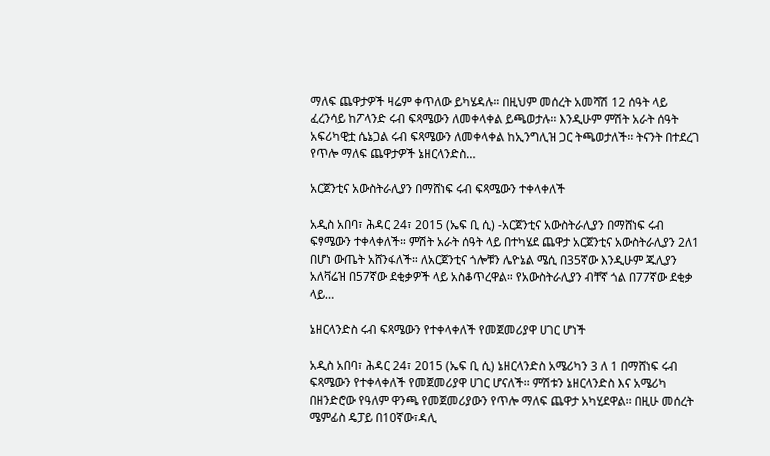ማለፍ ጨዋታዎች ዛሬም ቀጥለው ይካሄዳሉ። በዚህም መሰረት አመሻሽ 12 ሰዓት ላይ ፈረንሳይ ከፖላንድ ሩብ ፍጻሜውን ለመቀላቀል ይጫወታሉ፡፡ እንዲሁም ምሽት አራት ሰዓት አፍሪካዊቷ ሴኔጋል ሩብ ፍጻሜውን ለመቀላቀል ከኢንግሊዝ ጋር ትጫወታለች፡፡ ትናንት በተደረገ የጥሎ ማለፍ ጨዋታዎች ኔዘርላንድስ…

አርጀንቲና አውስትራሊያን በማሸነፍ ሩብ ፍጻሜውን ተቀላቀለች

አዲስ አበባ፣ ሕዳር 24፣ 2015 (ኤፍ ቢ ሲ) -አርጀንቲና አውስትራሊያን በማሸነፍ ሩብ ፍፃሜውን ተቀላቀለች። ምሽት አራት ሰዓት ላይ በተካሄደ ጨዋታ አርጀንቲና አውስትራሊያን 2ለ1 በሆነ ውጤት አሸንፋለች። ለአርጀንቲና ጎሎቹን ሌዮኔል ሜሲ በ35ኛው እንዲሁም ጁሊያን አለቫሬዝ በ57ኛው ደቂቃዎች ላይ አስቆጥረዋል። የአውስትራሊያን ብቸኛ ጎል በ77ኛው ደቂቃ ላይ…

ኔዘርላንድስ ሩብ ፍጻሜውን የተቀላቀለች የመጀመሪያዋ ሀገር ሆነች

አዲስ አበባ፣ ሕዳር 24፣ 2015 (ኤፍ ቢ ሲ) ኔዘርላንድስ አሜሪካን 3 ለ 1 በማሸነፍ ሩብ ፍጻሜውን የተቀላቀለች የመጀመሪያዋ ሀገር ሆናለች፡፡ ምሽቱን ኔዘርላንድስ እና አሜሪካ በዘንድሮው የዓለም ዋንጫ የመጀመሪያውን የጥሎ ማለፍ ጨዋታ አካሂደዋል፡፡ በዚሁ መሰረት ሜምፊስ ዴፓይ በ10ኛው፣ዳሊ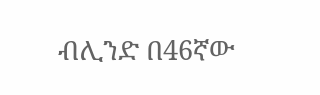ብሊንድ በ46ኛው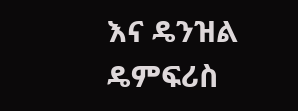እና ዴንዝል ዴምፍሪስ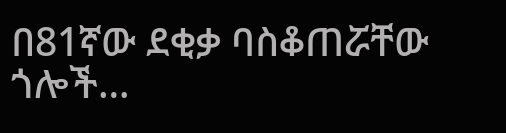በ81ኛው ደቂቃ ባስቆጠሯቸው ጎሎች…